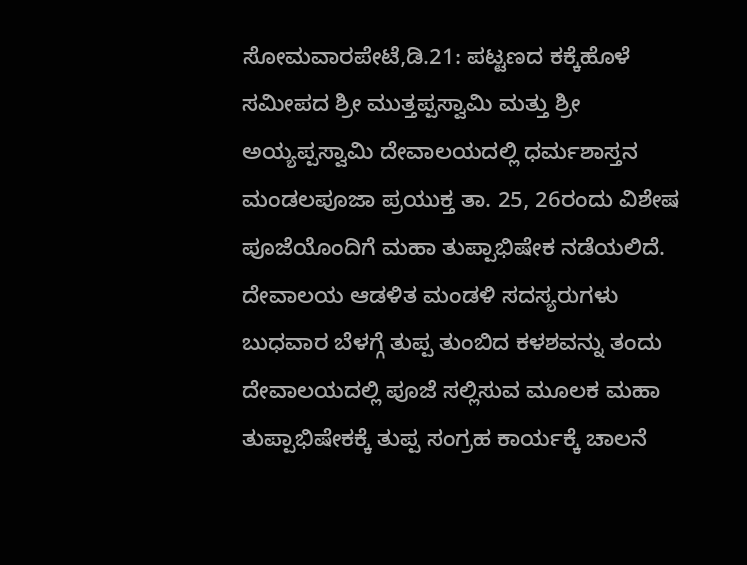ಸೋಮವಾರಪೇಟೆ,ಡಿ.21: ಪಟ್ಟಣದ ಕಕ್ಕೆಹೊಳೆ ಸಮೀಪದ ಶ್ರೀ ಮುತ್ತಪ್ಪಸ್ವಾಮಿ ಮತ್ತು ಶ್ರೀ ಅಯ್ಯಪ್ಪಸ್ವಾಮಿ ದೇವಾಲಯದಲ್ಲಿ ಧರ್ಮಶಾಸ್ತನ ಮಂಡಲಪೂಜಾ ಪ್ರಯುಕ್ತ ತಾ. 25, 26ರಂದು ವಿಶೇಷ ಪೂಜೆಯೊಂದಿಗೆ ಮಹಾ ತುಪ್ಪಾಭಿಷೇಕ ನಡೆಯಲಿದೆ.
ದೇವಾಲಯ ಆಡಳಿತ ಮಂಡಳಿ ಸದಸ್ಯರುಗಳು ಬುಧವಾರ ಬೆಳಗ್ಗೆ ತುಪ್ಪ ತುಂಬಿದ ಕಳಶವನ್ನು ತಂದು ದೇವಾಲಯದಲ್ಲಿ ಪೂಜೆ ಸಲ್ಲಿಸುವ ಮೂಲಕ ಮಹಾ ತುಪ್ಪಾಭಿಷೇಕಕ್ಕೆ ತುಪ್ಪ ಸಂಗ್ರಹ ಕಾರ್ಯಕ್ಕೆ ಚಾಲನೆ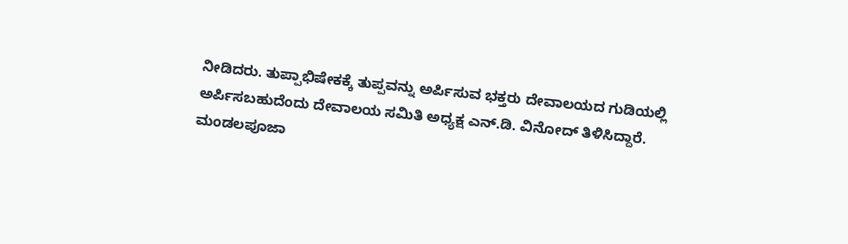ನೀಡಿದರು. ತುಪ್ಪಾಭಿಷೇಕಕ್ಕೆ ತುಪ್ಪವನ್ನು ಅರ್ಪಿಸುವ ಭಕ್ತರು ದೇವಾಲಯದ ಗುಡಿಯಲ್ಲಿ ಅರ್ಪಿಸಬಹುದೆಂದು ದೇವಾಲಯ ಸಮಿತಿ ಅಧ್ಯಕ್ಷ ಎನ್.ಡಿ. ವಿನೋದ್ ತಿಳಿಸಿದ್ದಾರೆ.
ಮಂಡಲಪೂಜಾ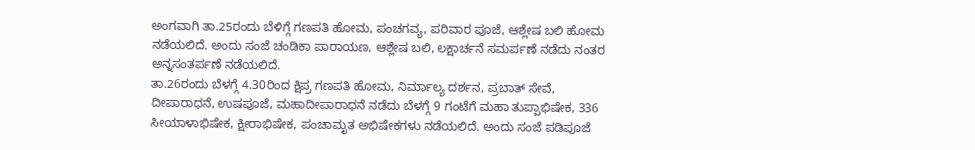ಅಂಗವಾಗಿ ತಾ.25ರಂದು ಬೆಳಿಗ್ಗೆ ಗಣಪತಿ ಹೋಮ, ಪಂಚಗವ್ಯ, ಪರಿವಾರ ಪೂಜೆ, ಆಶ್ಲೇಷ ಬಲಿ ಹೋಮ ನಡೆಯಲಿದೆ. ಅಂದು ಸಂಜೆ ಚಂಡಿಕಾ ಪಾರಾಯಣ, ಆಶ್ಲೇಷ ಬಲಿ, ಲಕ್ಷಾರ್ಚನೆ ಸಮರ್ಪಣೆ ನಡೆದು ನಂತರ ಅನ್ನಸಂತರ್ಪಣೆ ನಡೆಯಲಿದೆ.
ತಾ.26ರಂದು ಬೆಳಗ್ಗೆ 4.30ರಿಂದ ಕ್ಷಿಪ್ರ ಗಣಪತಿ ಹೋಮ, ನಿರ್ಮಾಲ್ಯ ದರ್ಶನ, ಪ್ರಬಾತ್ ಸೇವೆ, ದೀಪಾರಾಧನೆ, ಉಷಪೂಜೆ, ಮಹಾದೀಪಾರಾಧನೆ ನಡೆದು ಬೆಳಗ್ಗೆ 9 ಗಂಟೆಗೆ ಮಹಾ ತುಪ್ಪಾಭಿಷೇಕ, 336 ಸೀಯಾಳಾಭಿಷೇಕ, ಕ್ಷೀರಾಭಿಷೇಕ, ಪಂಚಾಮೃತ ಅಭಿಷೇಕಗಳು ನಡೆಯಲಿದೆ. ಅಂದು ಸಂಜೆ ಪಡಿಪೂಜೆ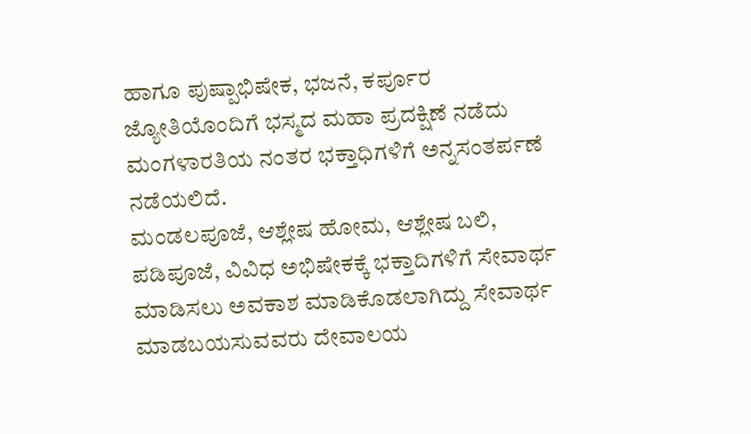ಹಾಗೂ ಪುಷ್ಪಾಭಿಷೇಕ, ಭಜನೆ, ಕರ್ಪೂರ ಜ್ಯೋತಿಯೊಂದಿಗೆ ಭಸ್ಮದ ಮಹಾ ಪ್ರದಕ್ಷಿಣೆ ನಡೆದು ಮಂಗಳಾರತಿಯ ನಂತರ ಭಕ್ತಾಧಿಗಳಿಗೆ ಅನ್ನಸಂತರ್ಪಣೆ ನಡೆಯಲಿದೆ.
ಮಂಡಲಪೂಜೆ, ಆಶ್ಲೇಷ ಹೋಮ, ಆಶ್ಲೇಷ ಬಲಿ, ಪಡಿಪೂಜೆ, ವಿವಿಧ ಅಭಿಷೇಕಕ್ಕೆ ಭಕ್ತಾದಿಗಳಿಗೆ ಸೇವಾರ್ಥ ಮಾಡಿಸಲು ಅವಕಾಶ ಮಾಡಿಕೊಡಲಾಗಿದ್ದು ಸೇವಾರ್ಥ ಮಾಡಬಯಸುವವರು ದೇವಾಲಯ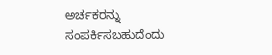ಅರ್ಚಕರನ್ನು ಸಂಪರ್ಕಿಸಬಹುದೆಂದು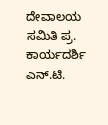ದೇವಾಲಯ ಸಮಿತಿ ಪ್ರ. ಕಾರ್ಯದರ್ಶಿ ಎನ್.ಟಿ.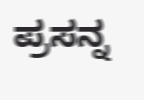ಪ್ರಸನ್ನ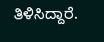ತಿಳಿಸಿದ್ದಾರೆ.